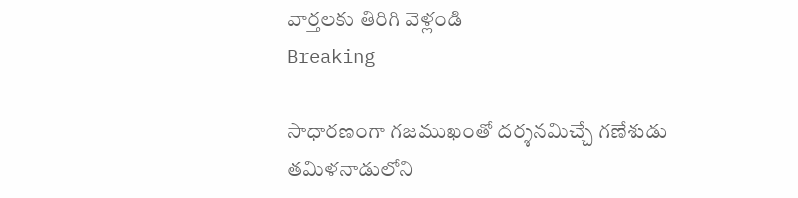వార్తలకు తిరిగి వెళ్లండి
Breaking

సాధారణంగా గజముఖంతో దర్శనమిచ్చే గణేశుడు తమిళనాడులోని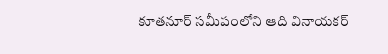కూతనూర్ సమీపంలోని ఆది వినాయకర్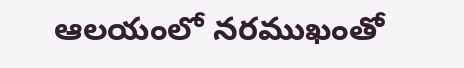ఆలయంలో నరముఖంతో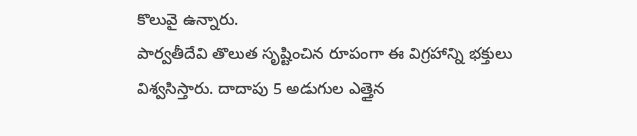కొలువై ఉన్నారు.
పార్వతీదేవి తొలుత సృష్టించిన రూపంగా ఈ విగ్రహాన్ని భక్తులు విశ్వసిస్తారు. దాదాపు 5 అడుగుల ఎత్తైన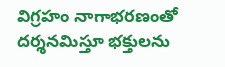విగ్రహం నాగాభరణంతో దర్శనమిస్తూ భక్తులను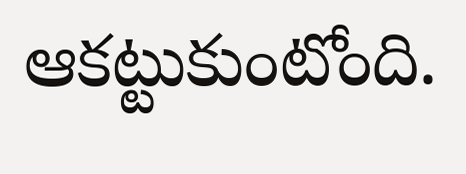ఆకట్టుకుంటోంది.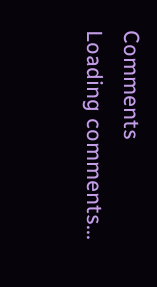Comments
Loading comments...